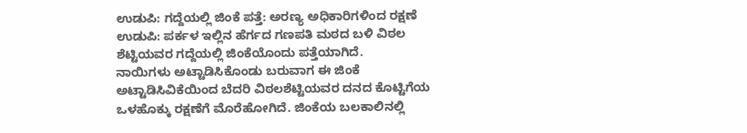ಉಡುಪಿ: ಗದ್ದೆಯಲ್ಲಿ ಜಿಂಕೆ ಪತ್ತೆ: ಅರಣ್ಯ ಅಧಿಕಾರಿಗಳಿಂದ ರಕ್ಷಣೆ
ಉಡುಪಿ: ಪರ್ಕಳ ಇಲ್ಲಿನ ಹೆರ್ಗದ ಗಣಪತಿ ಮಠದ ಬಳಿ ವಿಠಲ ಶೆಟ್ಟಿಯವರ ಗದ್ದೆಯಲ್ಲಿ ಜಿಂಕೆಯೊಂದು ಪತ್ತೆಯಾಗಿದೆ.
ನಾಯಿಗಳು ಅಟ್ಟಾಡಿಸಿಕೊಂಡು ಬರುವಾಗ ಈ ಜಿಂಕೆ ಅಟ್ಟಾಡಿಸಿವಿಕೆಯಿಂದ ಬೆದರಿ ವಿಠಲಶೆಟ್ಟಿಯವರ ದನದ ಕೊಟ್ಟಿಗೆಯ ಒಳಹೊಕ್ಕು ರಕ್ಷಣೆಗೆ ಮೊರೆಹೋಗಿದೆ. ಜಿಂಕೆಯ ಬಲಕಾಲಿನಲ್ಲಿ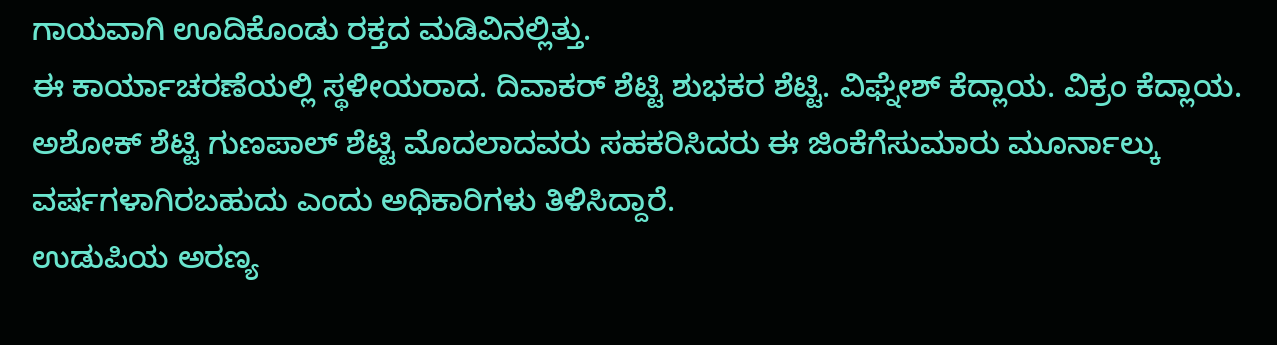ಗಾಯವಾಗಿ ಊದಿಕೊಂಡು ರಕ್ತದ ಮಡಿವಿನಲ್ಲಿತ್ತು.
ಈ ಕಾರ್ಯಾಚರಣೆಯಲ್ಲಿ ಸ್ಥಳೀಯರಾದ. ದಿವಾಕರ್ ಶೆಟ್ಟಿ ಶುಭಕರ ಶೆಟ್ಟಿ. ವಿಘ್ನೇಶ್ ಕೆದ್ಲಾಯ. ವಿಕ್ರಂ ಕೆದ್ಲಾಯ. ಅಶೋಕ್ ಶೆಟ್ಟಿ ಗುಣಪಾಲ್ ಶೆಟ್ಟಿ ಮೊದಲಾದವರು ಸಹಕರಿಸಿದರು ಈ ಜಿಂಕೆಗೆಸುಮಾರು ಮೂರ್ನಾಲ್ಕು ವರ್ಷಗಳಾಗಿರಬಹುದು ಎಂದು ಅಧಿಕಾರಿಗಳು ತಿಳಿಸಿದ್ದಾರೆ.
ಉಡುಪಿಯ ಅರಣ್ಯ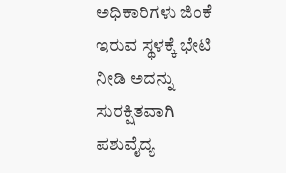ಅಧಿಕಾರಿಗಳು ಜಿಂಕೆ ಇರುವ ಸ್ಥಳಕ್ಕೆ ಭೇಟಿ ನೀಡಿ ಅದನ್ನು ಸುರಕ್ಷಿತವಾಗಿ ಪಶುವೈದ್ಯ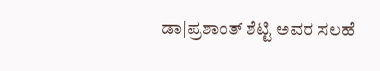ಡಾ|ಪ್ರಶಾಂತ್ ಶೆಟ್ಟಿ ಅವರ ಸಲಹೆ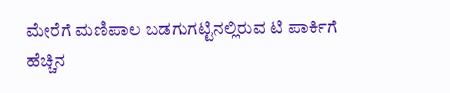ಮೇರೆಗೆ ಮಣಿಪಾಲ ಬಡಗುಗಟ್ಟಿನಲ್ಲಿರುವ ಟಿ ಪಾರ್ಕಿಗೆ ಹೆಚ್ಚಿನ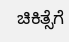ಚಿಕಿತ್ಸೆಗೆ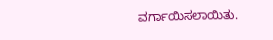ವರ್ಗಾಯಿಸಲಾಯಿತು.